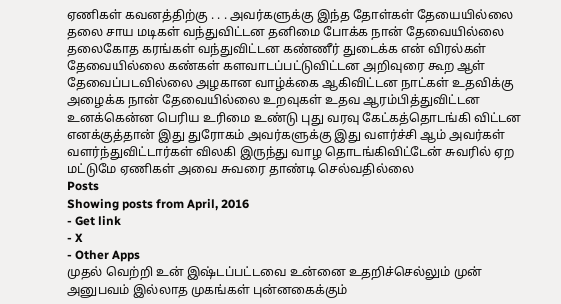ஏணிகள் கவனத்திற்கு . . . அவர்களுக்கு இந்த தோள்கள் தேயையில்லை தலை சாய மடிகள் வந்துவிட்டன தனிமை போக்க நான் தேவையில்லை தலைகோத கரங்கள் வந்துவிட்டன கண்ணீர் துடைக்க என் விரல்கள் தேவையில்லை கண்கள் களவாடப்பட்டுவிட்டன அறிவுரை கூற ஆள் தேவைப்படவில்லை அழகான வாழ்க்கை ஆகிவிட்டன நாட்கள் உதவிக்கு அழைக்க நான் தேவையில்லை உறவுகள் உதவ ஆரம்பித்துவிட்டன உனக்கென்ன பெரிய உரிமை உண்டு புது வரவு கேட்கத்தொடங்கி விட்டன எனக்குத்தான் இது துரோகம் அவர்களுக்கு இது வளர்ச்சி ஆம் அவர்கள் வளர்ந்துவிட்டார்கள் விலகி இருந்து வாழ தொடங்கிவிட்டேன் சுவரில் ஏற மட்டுமே ஏணிகள் அவை சுவரை தாண்டி செல்வதில்லை
Posts
Showing posts from April, 2016
- Get link
- X
- Other Apps
முதல் வெற்றி உன் இஷ்டப்பட்டவை உன்னை உதறிச்செல்லும் முன் அனுபவம் இல்லாத முகங்கள் புன்னகைக்கும்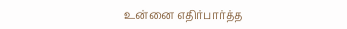உன்னை எதிர்பார்த்த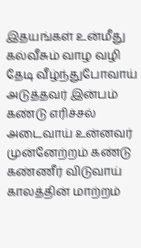இதயங்கள் உன்மீது கல்வீசும் வாழ வழி தேடி வீழ்ந்துபோவாய் அடுத்தவர் இன்பம் கண்டு எரிச்சல் அடைவாய் உன்னவர் முன்னேற்றம் கண்டு கண்ணீர் விடுவாய் காலத்தின் மாற்றம்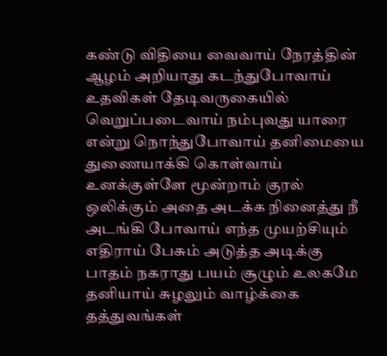கண்டு விதியை வைவாய் நேரத்தின் ஆழம் அறியாது கடந்துபோவாய் உதவிகள் தேடிவருகையில் வெறுப்படைவாய் நம்புவது யாரை என்று நொந்துபோவாய் தனிமையை துணையாக்கி கொள்வாய் உனக்குள்ளே மூன்றாம் குரல் ஒலிக்கும் அதை அடக்க நினைத்து நீ அடங்கி போவாய் எந்த முயற்சியும் எதிராய் பேசும் அடுத்த அடிக்கு பாதம் நகராது பயம் சூழும் உலகமே தனியாய் சுழலும் வாழ்க்கை தத்துவங்கள்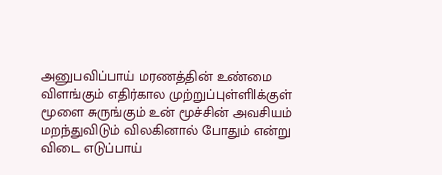அனுபவிப்பாய் மரணத்தின் உண்மை விளங்கும் எதிர்கால முற்றுப்புள்ளிlக்குள் மூளை சுருங்கும் உன் மூச்சின் அவசியம் மறந்துவிடும் விலகினால் போதும் என்று விடை எடுப்பாய்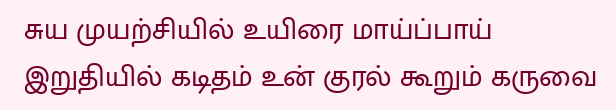சுய முயற்சியில் உயிரை மாய்ப்பாய் இறுதியில் கடிதம் உன் குரல் கூறும் கருவை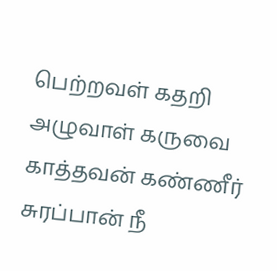பெற்றவள் கதறி அழுவாள் கருவை காத்தவன் கண்ணீர் சுரப்பான் நீ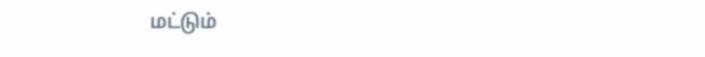மட்டும்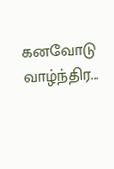கனவோடு வாழ்ந்திர...